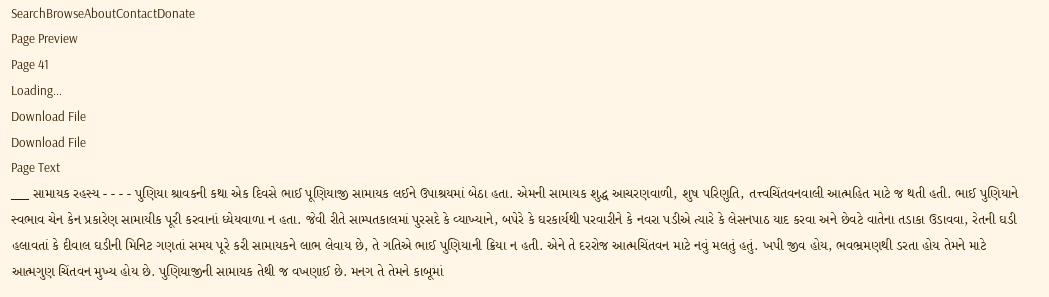SearchBrowseAboutContactDonate
Page Preview
Page 41
Loading...
Download File
Download File
Page Text
___ સામાયક રહસ્ય - - - - પુણિયા શ્રાવકની કથા એક દિવસે ભાઈ પૂણિયાજી સામાયક લઈને ઉપાશ્રયમાં બેઠા હતા. એમની સામાયક શુદ્ધ આચરણવાળી, શુષ પરિણુતિ, તત્ત્વચિંતવનવાલી આત્મહિત માટે જ થતી હતી. ભાઈ પુણિયાને સ્વભાવ ચેન કેન પ્રકારેણ સામાયીક પૂરી કરવાનાં ધ્યેયવાળા ન હતા. જેવી રીતે સામ્પતકાલમાં પુરસદે કે વ્યાખ્યાને, બપેરે કે ઘરકાર્યથી પરવારીને કે નવરા પડીએ ત્યારે કે લેસનપાઠ યાદ કરવા અને છેવટે વાતેના તડાકા ઉડાવવા, રેતની ઘડી હલાવતાં કે દીવાલ ઘડીની મિનિટ ગણતાં સમય પૂરે કરી સામાયકને લાભ લેવાય છે, તે ગતિએ ભાઈ પુણિયાની ક્રિયા ન હતી. એને તે દરરોજ આત્મચિંતવન માટે નવું મલતું હતું. ખપી જીવ હોય, ભવભ્રમણથી ડરતા હોય તેમને માટે આત્મગુણ ચિંતવન મુખ્ય હોય છે. પુણિયાજીની સામાયક તેથી જ વખણાઈ છે. મનગ તે તેમને કાબૂમાં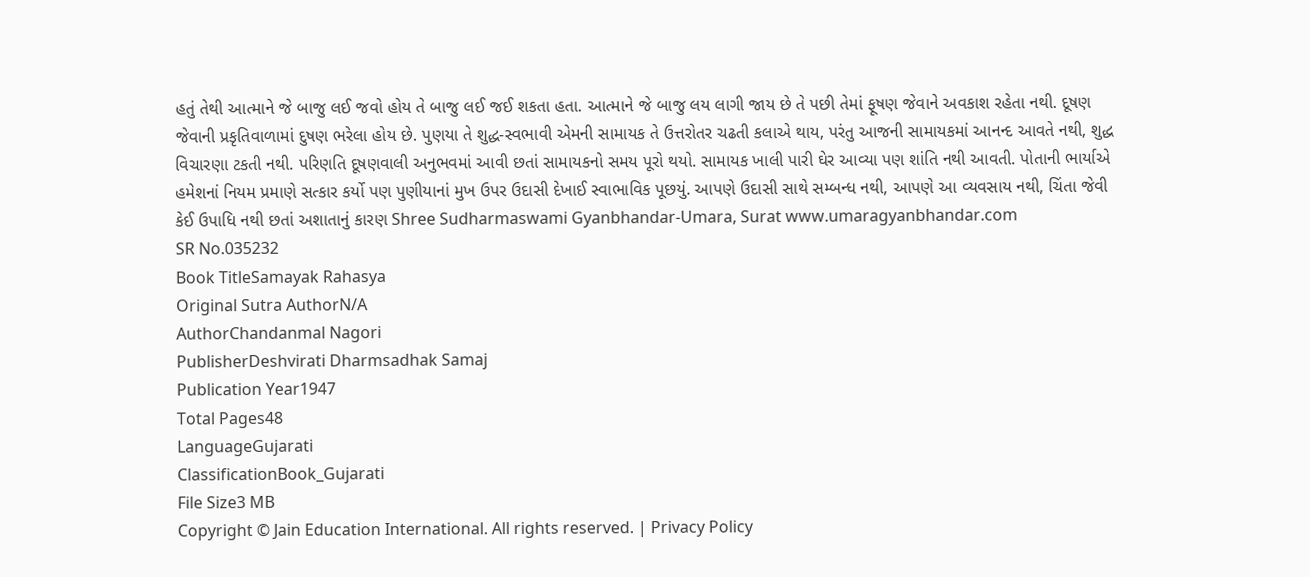હતું તેથી આત્માને જે બાજુ લઈ જવો હોય તે બાજુ લઈ જઈ શકતા હતા. આત્માને જે બાજુ લય લાગી જાય છે તે પછી તેમાં ફૂષણ જેવાને અવકાશ રહેતા નથી. દૂષણ જેવાની પ્રકૃતિવાળામાં દુષણ ભરેલા હોય છે. પુણયા તે શુદ્ધ-સ્વભાવી એમની સામાયક તે ઉત્તરોતર ચઢતી કલાએ થાય, પરંતુ આજની સામાયકમાં આનન્દ આવતે નથી, શુદ્ધ વિચારણા ટકતી નથી. પરિણતિ દૂષણવાલી અનુભવમાં આવી છતાં સામાયકનો સમય પૂરો થયો. સામાયક ખાલી પારી ઘેર આવ્યા પણ શાંતિ નથી આવતી. પોતાની ભાર્યાએ હમેશનાં નિયમ પ્રમાણે સત્કાર કર્યો પણ પુણીયાનાં મુખ ઉપર ઉદાસી દેખાઈ સ્વાભાવિક પૂછયું. આપણે ઉદાસી સાથે સમ્બન્ધ નથી, આપણે આ વ્યવસાય નથી, ચિંતા જેવી કેઈ ઉપાધિ નથી છતાં અશાતાનું કારણ Shree Sudharmaswami Gyanbhandar-Umara, Surat www.umaragyanbhandar.com
SR No.035232
Book TitleSamayak Rahasya
Original Sutra AuthorN/A
AuthorChandanmal Nagori
PublisherDeshvirati Dharmsadhak Samaj
Publication Year1947
Total Pages48
LanguageGujarati
ClassificationBook_Gujarati
File Size3 MB
Copyright © Jain Education International. All rights reserved. | Privacy Policy